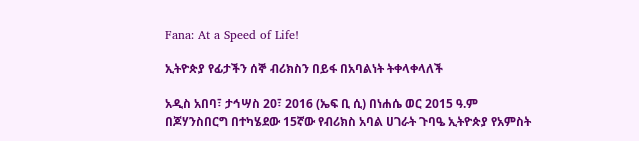Fana: At a Speed of Life!

ኢትዮጵያ የፊታችን ሰኞ ብሪክስን በይፋ በአባልነት ትቀላቀላለች

አዲስ አበባ፣ ታኅሣስ 20፣ 2016 (ኤፍ ቢ ሲ) በነሐሴ ወር 2015 ዓ.ም በጆሃንስበርግ በተካሄደው 15ኛው የብሪክስ አባል ሀገራት ጉባዔ ኢትዮጵያ የአምስት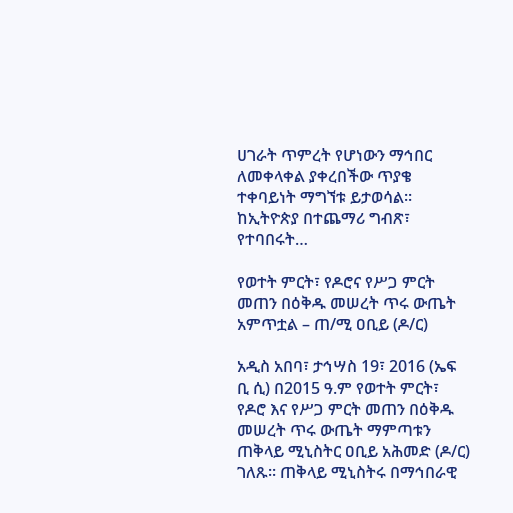ሀገራት ጥምረት የሆነውን ማኅበር ለመቀላቀል ያቀረበችው ጥያቄ ተቀባይነት ማግኘቱ ይታወሳል፡፡ ከኢትዮጵያ በተጨማሪ ግብጽ፣ የተባበሩት…

የወተት ምርት፣ የዶሮና የሥጋ ምርት መጠን በዕቅዱ መሠረት ጥሩ ውጤት አምጥቷል – ጠ/ሚ ዐቢይ (ዶ/ር)

አዲስ አበባ፣ ታኅሣስ 19፣ 2016 (ኤፍ ቢ ሲ) በ2015 ዓ.ም የወተት ምርት፣ የዶሮ እና የሥጋ ምርት መጠን በዕቅዱ መሠረት ጥሩ ውጤት ማምጣቱን ጠቅላይ ሚኒስትር ዐቢይ አሕመድ (ዶ/ር) ገለጹ፡፡ ጠቅላይ ሚኒስትሩ በማኅበራዊ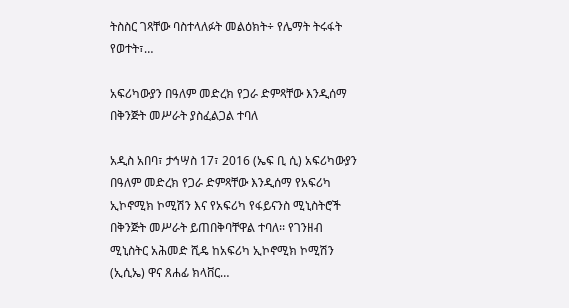ትስስር ገጻቸው ባስተላለፉት መልዕክት÷ የሌማት ትሩፋት የወተት፣…

አፍሪካውያን በዓለም መድረክ የጋራ ድምጻቸው እንዲሰማ በቅንጅት መሥራት ያስፈልጋል ተባለ

አዲስ አበባ፣ ታኅሣስ 17፣ 2016 (ኤፍ ቢ ሲ) አፍሪካውያን በዓለም መድረክ የጋራ ድምጻቸው እንዲሰማ የአፍሪካ ኢኮኖሚክ ኮሚሽን እና የአፍሪካ የፋይናንስ ሚኒስትሮች በቅንጅት መሥራት ይጠበቅባቸዋል ተባለ፡፡ የገንዘብ ሚኒስትር አሕመድ ሺዴ ከአፍሪካ ኢኮኖሚክ ኮሚሽን (ኢሲኤ) ዋና ጸሐፊ ክላቨር…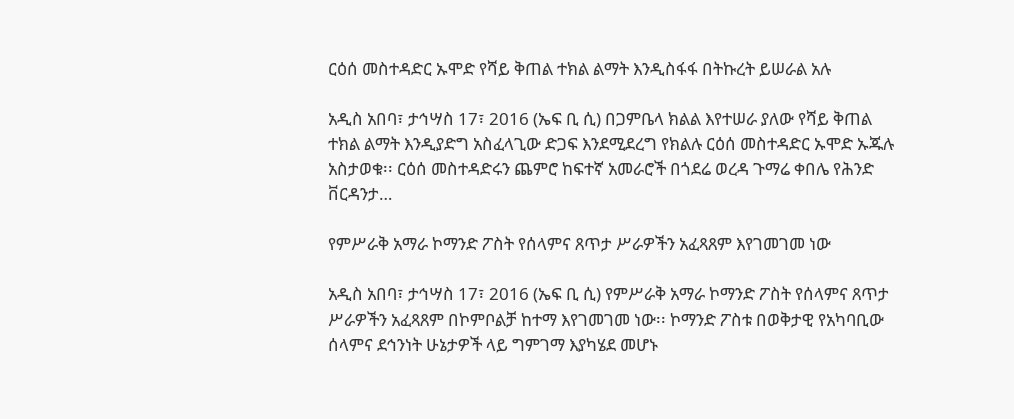ርዕሰ መስተዳድር ኡሞድ የሻይ ቅጠል ተክል ልማት እንዲስፋፋ በትኩረት ይሠራል አሉ

አዲስ አበባ፣ ታኅሣስ 17፣ 2016 (ኤፍ ቢ ሲ) በጋምቤላ ክልል እየተሠራ ያለው የሻይ ቅጠል ተክል ልማት እንዲያድግ አስፈላጊው ድጋፍ እንደሚደረግ የክልሉ ርዕሰ መስተዳድር ኡሞድ ኡጁሉ አስታወቁ፡፡ ርዕሰ መስተዳድሩን ጨምሮ ከፍተኛ አመራሮች በጎደሬ ወረዳ ጉማሬ ቀበሌ የሕንድ ቨርዳንታ…

የምሥራቅ አማራ ኮማንድ ፖስት የሰላምና ጸጥታ ሥራዎችን አፈጻጸም እየገመገመ ነው

አዲስ አበባ፣ ታኅሣስ 17፣ 2016 (ኤፍ ቢ ሲ) የምሥራቅ አማራ ኮማንድ ፖስት የሰላምና ጸጥታ ሥራዎችን አፈጻጸም በኮምቦልቻ ከተማ እየገመገመ ነው፡፡ ኮማንድ ፖስቱ በወቅታዊ የአካባቢው ሰላምና ደኅንነት ሁኔታዎች ላይ ግምገማ እያካሄደ መሆኑ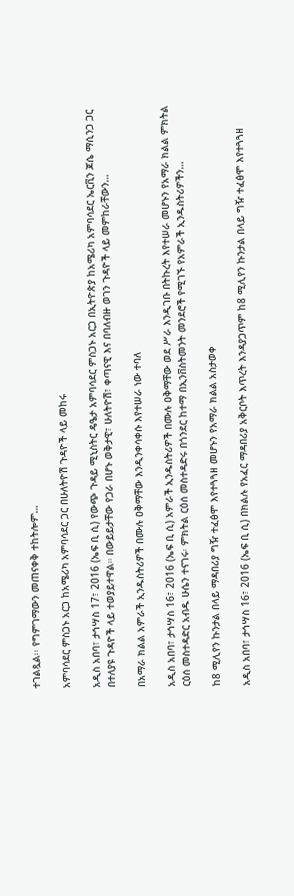ተገልጿል፡፡ የግምገማውን መጠናቀቅ ተከትሎም…

አምባሳደር ምስጋኑ አርጋ ከአሜሪካ አምባሳደር ጋር በሁለትዮሽ ጉዳዮች ላይ መከሩ

አዲስ አበባ፣ ታኅሣስ 17፣ 2016 (ኤፍ ቢ ሲ) የውጭ ጉዳይ ሚኒስትር ዴዔታ አምባሳደር ምስጋኑ አርጋ በኢትዮጵያ ከአሜሪካ አምባሳደር ኤርቪን ጆሴ ማሲንጋ ጋር በተለያዩ ጉዳዮች ላይ ተወያይተዋል። በውይይታቸው የጋራ በሆኑ ወቅታዊ፣ ሁለትዮሽ፣ ቀጣናዊ እና በባለብዙ ወገን ጉዳዮች ላይ መምከራቸውን…

በአማራ ክልል አምራች ኢንዱስትሪዎች በሙሉ ዐቅማቸው እንዲንቀሳቀሱ እየተሠራ ነው ተባለ

አዲስ አበባ፣ ታኅሣስ 16፣ 2016 (ኤፍ ቢ ሲ) አምራች ኢንዱስትሪዎች በሙሉ ዐቅማቸው ወደ ሥራ እንዲገቡ በትኩረት እየተሠራ መሆኑን የአማራ ክልል ምክትል ርዕሰ መስተዳድር አብዱ ሁሴን ተናገሩ፡ ምክትል ርዕሰ መስተዳድሩ በጎንደር ከተማ በኢንቨስትመንት መንደሮች የሚገኙ የአምራች ኢንዱስትሪዎችን…

ከ8 ሚሊየን ኩንታል በላይ ማዳበሪያ ግዥ ተፈፅሞ እየተጓጓዘ መሆኑን የአማራ ክልል አስታወቀ

አዲስ አበባ፣ ታኅሣስ 16፣ 2016 (ኤፍ ቢ ሲ) በክልሉ የአፈር ማዳበሪያ አቅርቦት እጥረት እንዳያጋጥም ከ8 ሚሊየን ኩንታል በላይ ግዥ ተፈፅሞ እየተጓጓዘ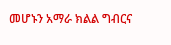መሆኑን አማራ ክልል ግብርና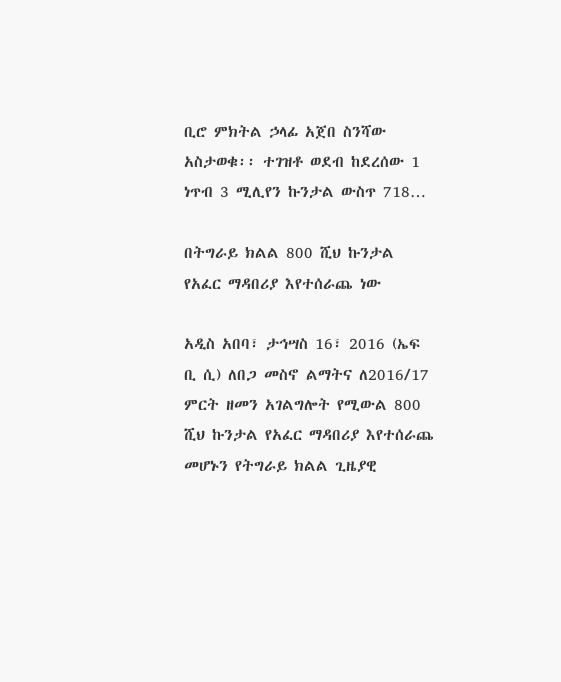ቢሮ ምክትል ኃላፊ አጀበ ስንሻው አስታወቁ፡፡ ተገዝቶ ወደብ ከደረሰው 1 ነጥብ 3 ሚሊየን ኩንታል ውስጥ 718…

በትግራይ ክልል 800 ሺህ ኩንታል የአፈር ማዳበሪያ እየተሰራጨ ነው

አዲስ አበባ፣ ታኅሣስ 16፣ 2016 (ኤፍ ቢ ሲ) ለበጋ መስኖ ልማትና ለ2016/17 ምርት ዘመን አገልግሎት የሚውል 800 ሺህ ኩንታል የአፈር ማዳበሪያ እየተሰራጨ መሆኑን የትግራይ ክልል ጊዜያዊ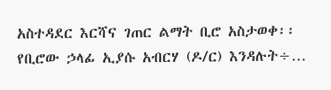አስተዳደር እርሻና ገጠር ልማት ቢሮ አስታወቀ፡፡ የቢሮው ኃላፊ ኢያሱ አብርሃ (ዶ/ር) እንዳሉት÷…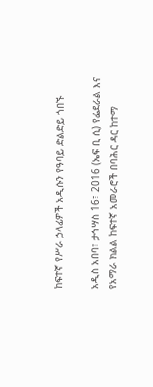ከፍተኛ የሥራ ኃላፊዎች አዲሱን የዓባይ ድልድይ ጎበኙ

አዲስ አበባ፣ ታኅሣስ 16፣ 2016 (ኤፍ ቢ ሲ) የፌደራል እና የአማራ ክልል ከፍተኛ አመራሮች በባሕር ዳር ከተማ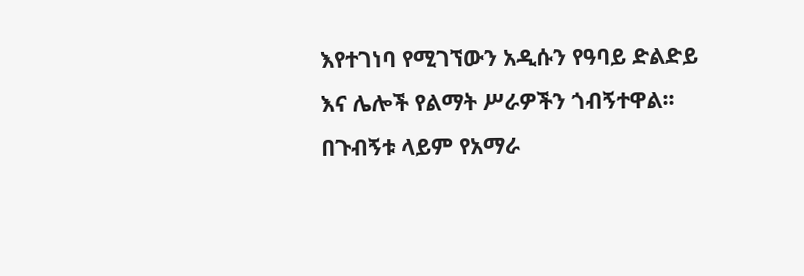እየተገነባ የሚገኘውን አዲሱን የዓባይ ድልድይ እና ሌሎች የልማት ሥራዎችን ጎብኝተዋል፡፡ በጉብኝቱ ላይም የአማራ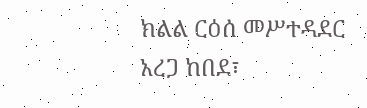ክልል ርዕሰ መሥተዳደር አረጋ ከበደ፣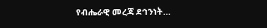የብሔራዊ መረጃ ደኅንነት…